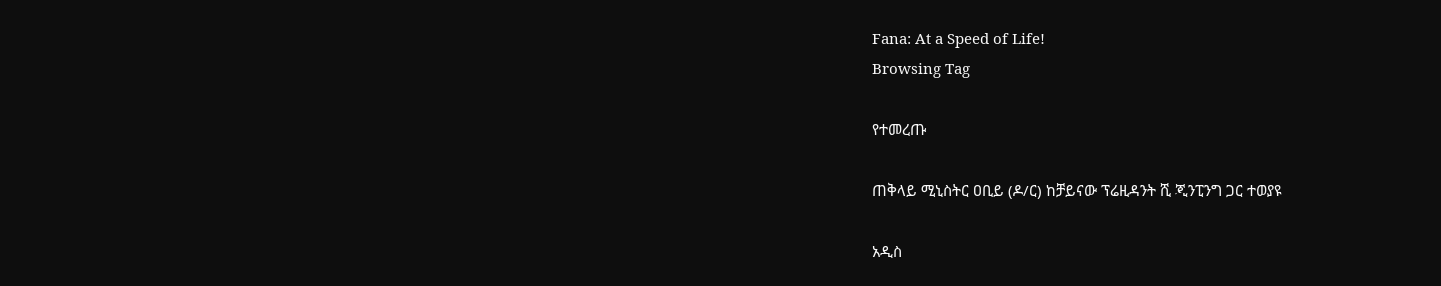Fana: At a Speed of Life!
Browsing Tag

የተመረጡ

ጠቅላይ ሚኒስትር ዐቢይ (ዶ/ር) ከቻይናው ፕሬዚዳንት ሺ ጂንፒንግ ጋር ተወያዩ

አዲስ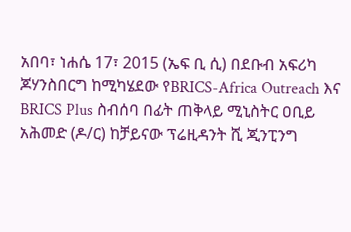አበባ፣ ነሐሴ 17፣ 2015 (ኤፍ ቢ ሲ) በደቡብ አፍሪካ ጆሃንስበርግ ከሚካሄደው የBRICS-Africa Outreach እና BRICS Plus ስብሰባ በፊት ጠቅላይ ሚኒስትር ዐቢይ አሕመድ (ዶ/ር) ከቻይናው ፕሬዚዳንት ሺ ጂንፒንግ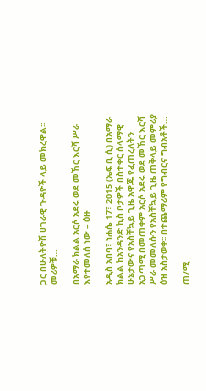ጋር በሁለትዮሽ ሀገራዊ ጉዳዮች ላይ መክረዋል፡፡ መሪዎቹ…

በአማራ ክልል አርሶ አደሩ ወደ መኸር እርሻ ሥራ እየተመለሰ ነው – ዕዙ

አዲስ አበባ፣ ነሐሴ 17፣ 2015 (ኤፍ ቢ ሲ) በአማራ ክልል ከአንዳንድ ኪስ ቦታዎች በስተቀር ሰላማዊ ሁኔታውና የአስቸኳይ ጊዜ አዋጁ የፈጠረለትን አጋጣሚ በመጠቀም አርሶ አደሩ ወደ መኸር እርሻ ሥራ መመለሱን የአስቸኳይ ጊዜ ጠቅላይ መምሪያ ዕዝ አስታወቀ፡፡ በተጨማሪም የግብርና ግብአቶች…

ጠ/ሚ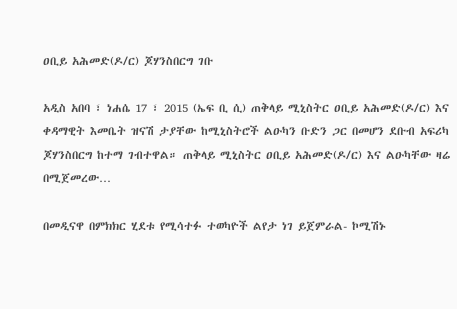ዐቢይ አሕመድ(ዶ/ር) ጆሃንስበርግ ገቡ

አዲስ አበባ ፣ ነሐሴ 17 ፣ 2015 (ኤፍ ቢ ሲ) ጠቅላይ ሚኒስትር ዐቢይ አሕመድ(ዶ/ር) እና ቀዳማዊት እመቤት ዝናሽ ታያቸው ከሚኒስትሮች ልዑካን ቡድን ጋር በመሆን ደቡብ አፍሪካ ጆሃንስበርግ ከተማ ገብተዋል። ጠቅላይ ሚኒስትር ዐቢይ አሕመድ(ዶ/ር) እና ልዑካቸው ዛሬ በሚጀመረው…

በመዲናዋ በምክክር ሂደቱ የሚሳተፉ ተወካዮች ልየታ ነገ ይጀምራል- ኮሚሽኑ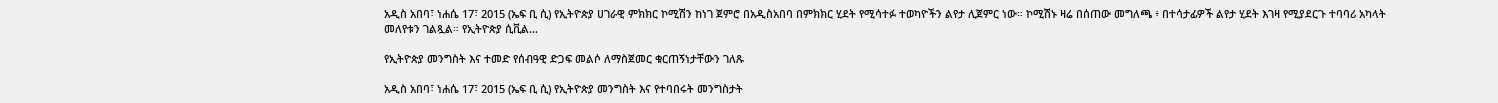አዲስ አበባ፣ ነሐሴ 17፣ 2015 (ኤፍ ቢ ሲ) የኢትዮጵያ ሀገራዊ ምክክር ኮሚሽን ከነገ ጀምሮ በአዲስአበባ በምክክር ሂደት የሚሳተፉ ተወካዮችን ልየታ ሊጀምር ነው። ኮሚሽኑ ዛሬ በሰጠው መግለጫ ፥ በተሳታፊዎች ልየታ ሂደት እገዛ የሚያደርጉ ተባባሪ አካላት መለየቱን ገልጿል። የኢትዮጵያ ሲቪል…

የኢትዮጵያ መንግስት እና ተመድ የሰብዓዊ ድጋፍ መልሶ ለማስጀመር ቁርጠኝነታቸውን ገለጹ

አዲስ አበባ፣ ነሐሴ 17፣ 2015 (ኤፍ ቢ ሲ) የኢትዮጵያ መንግስት እና የተባበሩት መንግስታት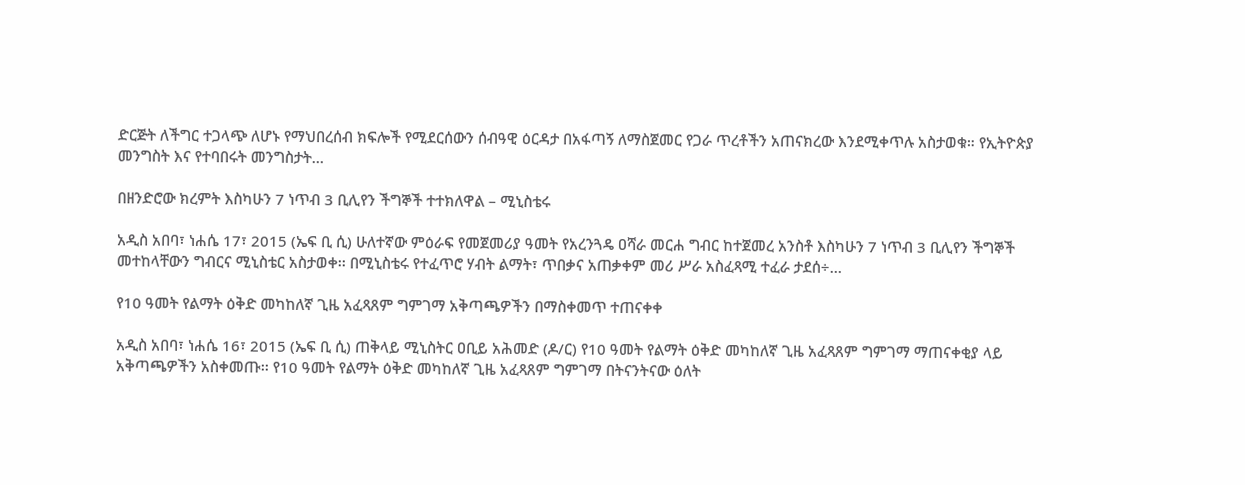ድርጅት ለችግር ተጋላጭ ለሆኑ የማህበረሰብ ክፍሎች የሚደርሰውን ሰብዓዊ ዕርዳታ በአፋጣኝ ለማስጀመር የጋራ ጥረቶችን አጠናክረው እንደሚቀጥሉ አስታወቁ። የኢትዮጵያ መንግስት እና የተባበሩት መንግስታት…

በዘንድሮው ክረምት እስካሁን 7 ነጥብ 3 ቢሊየን ችግኞች ተተክለዋል – ሚኒስቴሩ

አዲስ አበባ፣ ነሐሴ 17፣ 2015 (ኤፍ ቢ ሲ) ሁለተኛው ምዕራፍ የመጀመሪያ ዓመት የአረንጓዴ ዐሻራ መርሐ ግብር ከተጀመረ አንስቶ እስካሁን 7 ነጥብ 3 ቢሊየን ችግኞች መተከላቸውን ግብርና ሚኒስቴር አስታወቀ፡፡ በሚኒስቴሩ የተፈጥሮ ሃብት ልማት፣ ጥበቃና አጠቃቀም መሪ ሥራ አስፈጻሚ ተፈራ ታደሰ÷…

የ10 ዓመት የልማት ዕቅድ መካከለኛ ጊዜ አፈጻጸም ግምገማ አቅጣጫዎችን በማስቀመጥ ተጠናቀቀ

አዲስ አበባ፣ ነሐሴ 16፣ 2015 (ኤፍ ቢ ሲ) ጠቅላይ ሚኒስትር ዐቢይ አሕመድ (ዶ/ር) የ10 ዓመት የልማት ዕቅድ መካከለኛ ጊዜ አፈጻጸም ግምገማ ማጠናቀቂያ ላይ አቅጣጫዎችን አስቀመጡ፡፡ የ10 ዓመት የልማት ዕቅድ መካከለኛ ጊዜ አፈጻጸም ግምገማ በትናንትናው ዕለት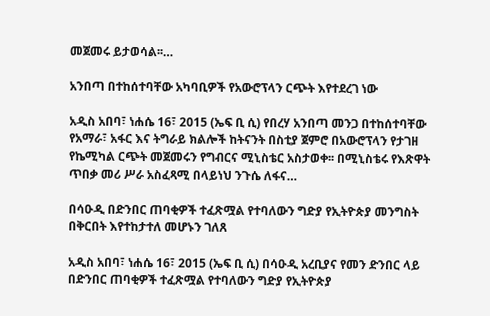መጀመሩ ይታወሳል፡፡…

አንበጣ በተከሰተባቸው አካባቢዎች የአውሮፕላን ርጭት እየተደረገ ነው

አዲስ አበባ፣ ነሐሴ 16፣ 2015 (ኤፍ ቢ ሲ) የበረሃ አንበጣ መንጋ በተከሰተባቸው የአማራ፣ አፋር እና ትግራይ ክልሎች ከትናንት በስቲያ ጀምሮ በአውሮፕላን የታገዘ የኬሚካል ርጭት መጀመሩን የግብርና ሚኒስቴር አስታወቀ፡፡ በሚኒስቴሩ የእጽዋት ጥበቃ መሪ ሥራ አስፈጻሚ በላይነህ ንጉሴ ለፋና…

በሳዑዲ በድንበር ጠባቂዎች ተፈጽሟል የተባለውን ግድያ የኢትዮጵያ መንግስት በቅርበት እየተከታተለ መሆኑን ገለጸ

አዲስ አበባ፣ ነሐሴ 16፣ 2015 (ኤፍ ቢ ሲ) በሳዑዲ አረቢያና የመን ድንበር ላይ በድንበር ጠባቂዎች ተፈጽሟል የተባለውን ግድያ የኢትዮጵያ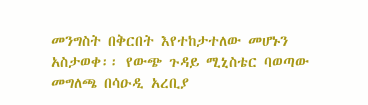መንግስት በቅርበት እየተከታተለው መሆኑን አስታወቀ፡፡ የውጭ ጉዳይ ሚኒስቴር ባወጣው መግለጫ በሳዑዲ አረቢያ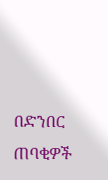በድንበር ጠባቂዎች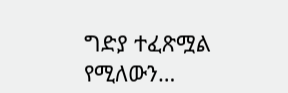ግድያ ተፈጽሟል የሚለውን…